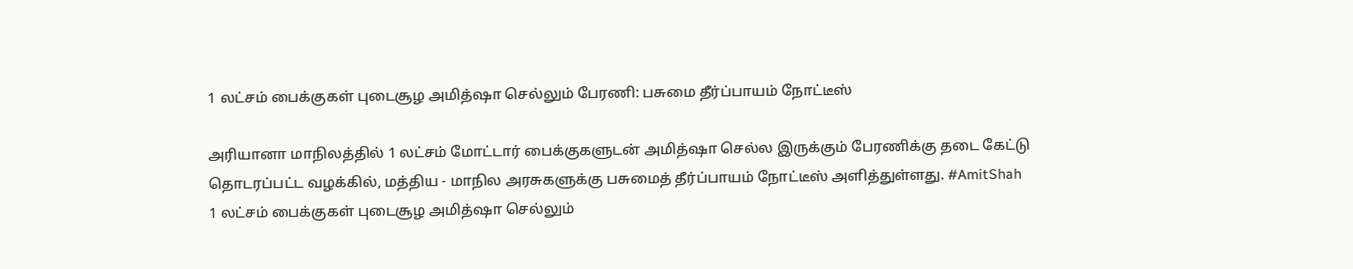1 லட்சம் பைக்குகள் புடைசூழ அமித்ஷா செல்லும் பேரணி: பசுமை தீர்ப்பாயம் நோட்டீஸ்

அரியானா மாநிலத்தில் 1 லட்சம் மோட்டார் பைக்குகளுடன் அமித்ஷா செல்ல இருக்கும் பேரணிக்கு தடை கேட்டு தொடரப்பட்ட வழக்கில், மத்திய - மாநில அரசுகளுக்கு பசுமைத் தீர்ப்பாயம் நோட்டீஸ் அளித்துள்ளது. #AmitShah
1 லட்சம் பைக்குகள் புடைசூழ அமித்ஷா செல்லும்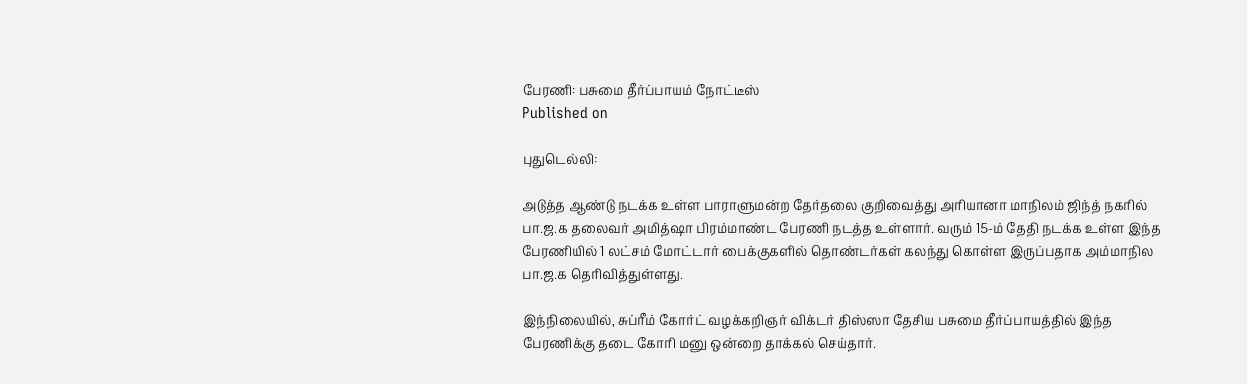பேரணி: பசுமை தீர்ப்பாயம் நோட்டீஸ்
Published on

புதுடெல்லி:

அடுத்த ஆண்டு நடக்க உள்ள பாராளுமன்ற தேர்தலை குறிவைத்து அரியானா மாநிலம் ஜிந்த் நகரில் பா.ஜ.க தலைவர் அமித்ஷா பிரம்மாண்ட பேரணி நடத்த உள்ளார். வரும் 15-ம் தேதி நடக்க உள்ள இந்த பேரணியில் 1 லட்சம் மோட்டார் பைக்குகளில் தொண்டர்கள் கலந்து கொள்ள இருப்பதாக அம்மாநில பா.ஜ.க தெரிவித்துள்ளது.

இந்நிலையில், சுப்ரீம் கோர்ட் வழக்கறிஞர் விக்டர் திஸ்ஸா தேசிய பசுமை தீர்ப்பாயத்தில் இந்த பேரணிக்கு தடை கோரி மனு ஒன்றை தாக்கல் செய்தார்.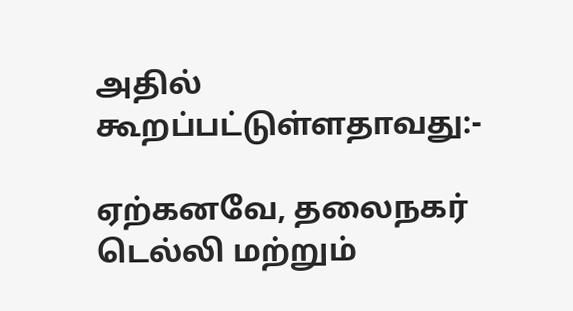அதில் கூறப்பட்டுள்ளதாவது:-

ஏற்கனவே, தலைநகர் டெல்லி மற்றும்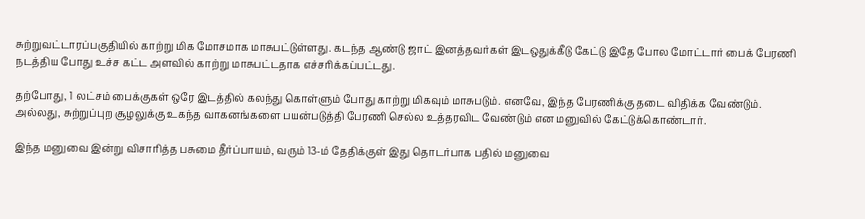சுற்றுவட்டாரப்பகுதியில் காற்று மிக மோசமாக மாசுபட்டுள்ளது. கடந்த ஆண்டு ஜாட் இனத்தவர்கள் இடஒதுக்கீடு கேட்டு இதே போல மோட்டார் பைக் பேரணி நடத்திய போது உச்ச கட்ட அளவில் காற்று மாசுபட்டதாக எச்சரிக்கப்பட்டது.

தற்போது, 1 லட்சம் பைக்குகள் ஒரே இடத்தில் கலந்து கொள்ளும் போது காற்று மிகவும் மாசுபடும். எனவே, இந்த பேரணிக்கு தடை விதிக்க வேண்டும். அல்லது, சுற்றுப்புற சூழலுக்கு உகந்த வாகனங்களை பயன்படுத்தி பேரணி செல்ல உத்தரவிட வேண்டும் என மனுவில் கேட்டுக்கொண்டார்.

இந்த மனுவை இன்று விசாரித்த பசுமை தீர்ப்பாயம், வரும் 13-ம் தேதிக்குள் இது தொடர்பாக பதில் மனுவை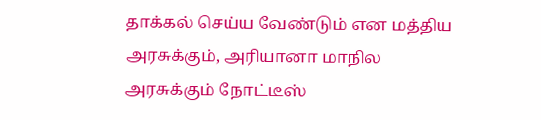தாக்கல் செய்ய வேண்டும் என மத்திய அரசுக்கும், அரியானா மாநில அரசுக்கும் நோட்டீஸ்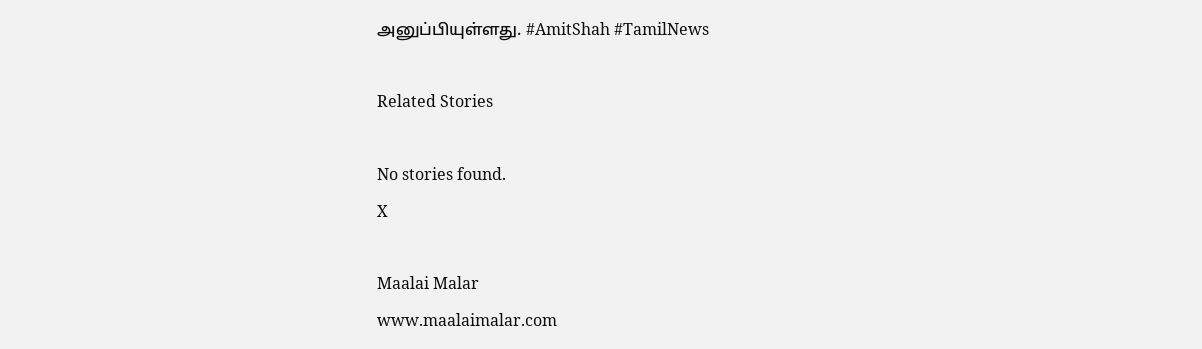அனுப்பியுள்ளது. #AmitShah #TamilNews

Related Stories

No stories found.
X

Maalai Malar
www.maalaimalar.com